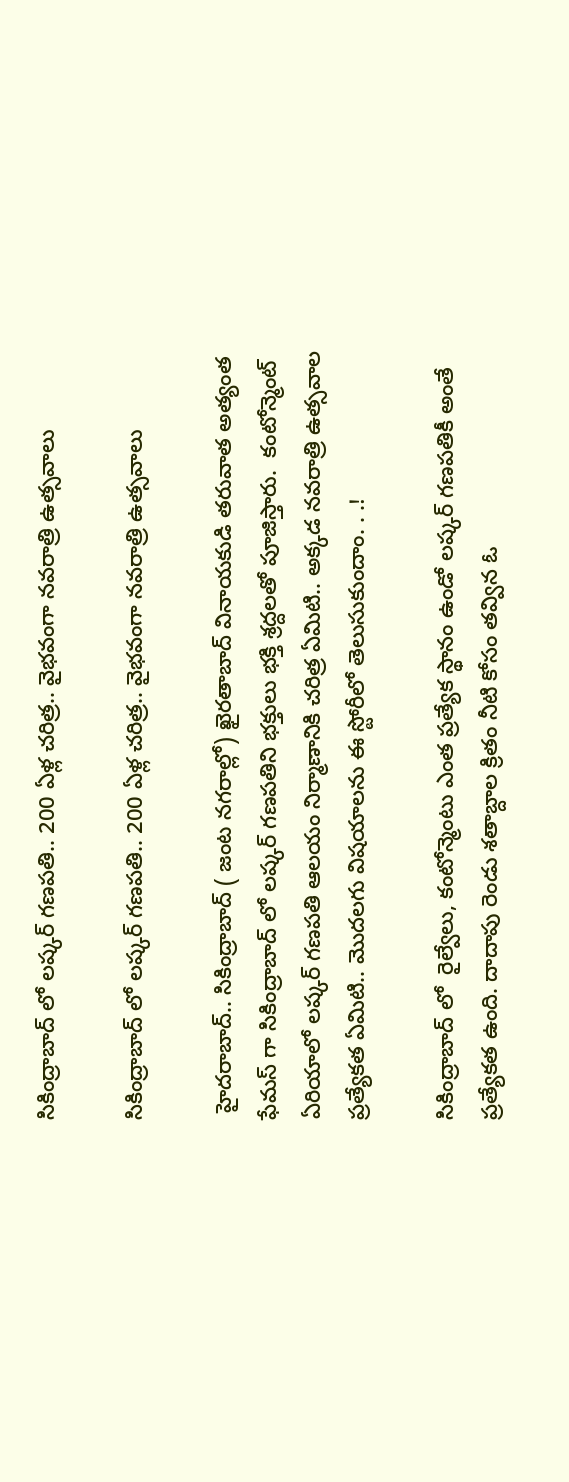సికింద్రాబాద్ లో లష్కర్ గణపతి.. 200 ఏళ్ల చరిత్ర.. వైభవంగా నవరాత్రి ఉత్సవాలు

సికింద్రాబాద్ లో లష్కర్ గణపతి.. 200 ఏళ్ల చరిత్ర.. వైభవంగా నవరాత్రి ఉత్సవాలు

 హైదరాబాద్.. సికింద్రాబాద్ ( జంట నగరాల్లో) ఖైరతాబాద్ వినాయకుడి తరువాత అత్యంత ఫేమస్ గా సికింద్రాబాద్ లో లష్కర్ గణపతిని భక్తులు భక్తి శ్రద్దలతో పూజిస్తారు.  కంటోన్మెంట్ ఏరియాలో లష్కర్ గణపతి ఆలయం నిర్మాణానికి చరిత్ర ఏమిటి.. అక్కడ నవరాత్రి ఉత్సవాల ప్రత్యేకత ఏమిటి.. మొదలగు విషయాలను ఈ స్టోరీలో తెలుసుకుందాం. . .!

సికింద్రాబాద్ లో  రైల్వేలు, కంటోన్మెంటు ఎంత ప్రత్యేక స్థానం ఉండో లష్కర్ గణపతికీ అంతే ప్రత్యేకత ఉంది. దాదాపు రెండు శతాబ్దాల క్రితం నీటి కోసం తవ్విన ఓ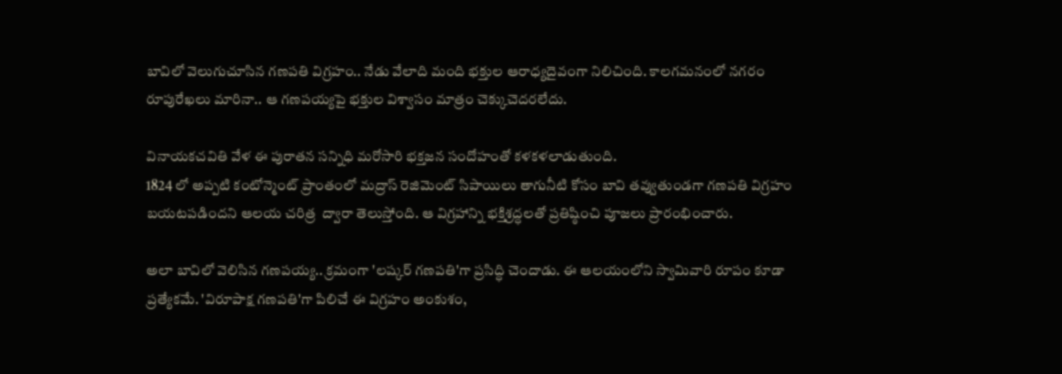బావిలో వెలుగుచూసిన గణపతి విగ్రహం.. నేడు వేలాది మంది భక్తుల ఆరాధ్యదైవంగా నిలిచింది. కాలగమనంలో నగరం రూపురేఖలు మారినా.. ఆ గణపయ్యపై భక్తుల విశ్వాసం మాత్రం చెక్కుచెదరలేదు.

వినాయకచవితి వేళ ఈ పురాతన సన్నిధి మరోసారి భక్తజన సందోహంతో కళకళలాడుతుంది.
1824 లో అప్పటి కంటోన్మెంట్ ప్రాంతంలో మద్రాస్ రెజిమెంట్ సిపాయిలు తాగునీటి కోసం బావి తవ్వుతుండగా గణపతి విగ్రహం బయటపడిందని ఆలయ చరిత్ర  ద్వారా తెలుస్తోంది. ఆ విగ్రహాన్ని భక్తిశ్రద్ధలతో ప్రతిష్ఠించి పూజలు ప్రారంభించారు.

అలా బావిలో వెలిసిన గణపయ్య.. క్రమంగా 'లష్కర్ గణపతి'గా ప్రసిద్ధి చెందాడు. ఈ ఆలయంలోని స్వామివారి రూపం కూడా ప్రత్యేకమే. 'విరూపాక్ష గణపతి'గా పిలిచే ఈ విగ్రహం అంకుశం,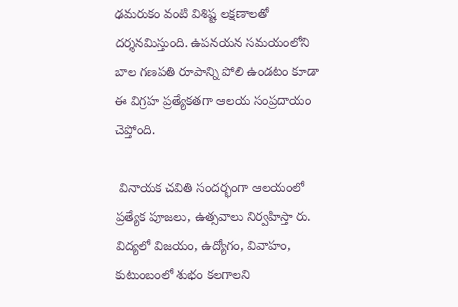ఢమరుకం వంటి విశిష్ట లక్షణాలతో దర్శనమిస్తుంది. ఉపనయన సమయంలోని బాల గణపతి రూపాన్ని పోలి ఉండటం కూడా ఈ విగ్రహ ప్రత్యేకతగా ఆలయ సంప్రదాయం చెప్తోంది.

 వినాయక చవితి సందర్భంగా ఆలయంలో ప్రత్యేక పూజలు, ఉత్సవాలు నిర్వహిస్తా రు. విద్యలో విజయం, ఉద్యోగం, వివాహం, కుటుంబంలో శుభం కలగాలని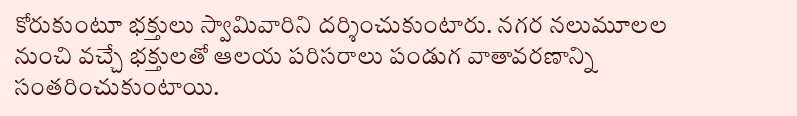కోరుకుంటూ భక్తులు స్వామివారిని దర్శించుకుంటారు. నగర నలుమూలల నుంచి వచ్చే భక్తులతో ఆలయ పరిసరాలు పండుగ వాతావరణాన్ని సంతరించుకుంటాయి.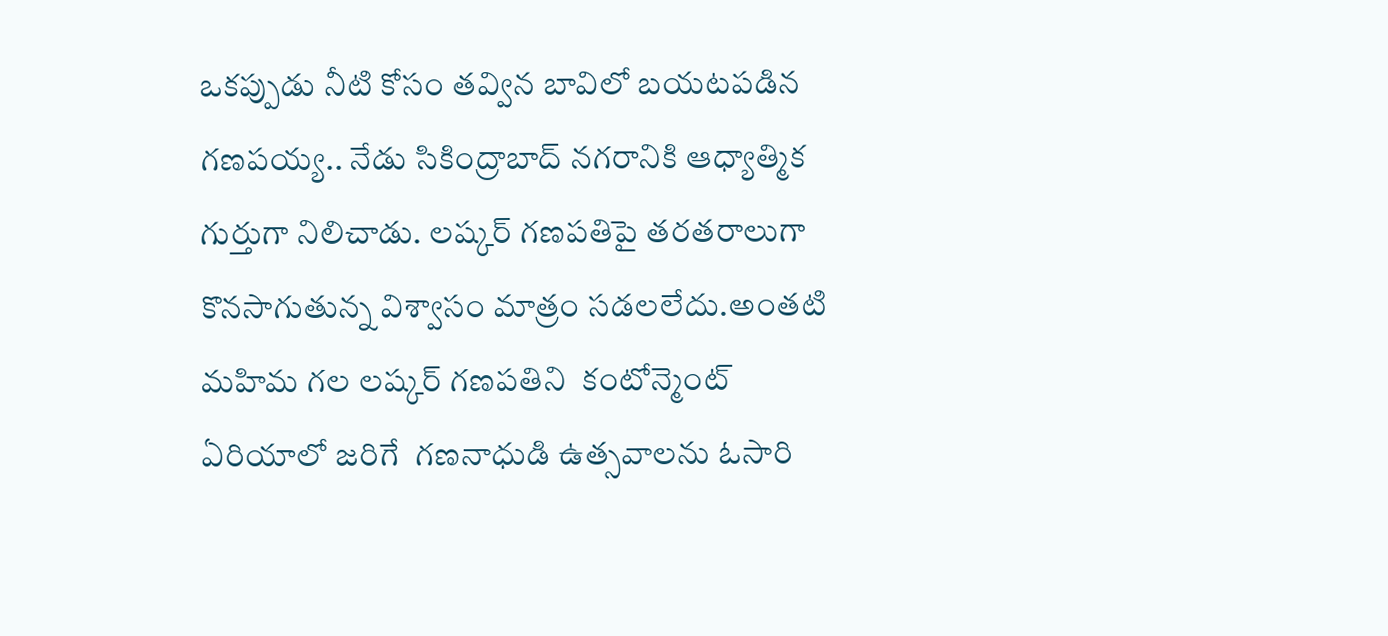ఒకప్పుడు నీటి కోసం తవ్విన బావిలో బయటపడిన గణపయ్య.. నేడు సికింద్రాబాద్ నగరానికి ఆధ్యాత్మిక గుర్తుగా నిలిచాడు. లష్కర్ గణపతిపై తరతరాలుగా కొనసాగుతున్న విశ్వాసం మాత్రం సడలలేదు.అంతటి మహిమ గల లష్కర్ గణపతిని  కంటోన్మెంట్ ఏరియాలో జరిగే  గణనాధుడి ఉత్సవాలను ఓసారి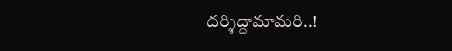దర్శిద్దామామరి..!